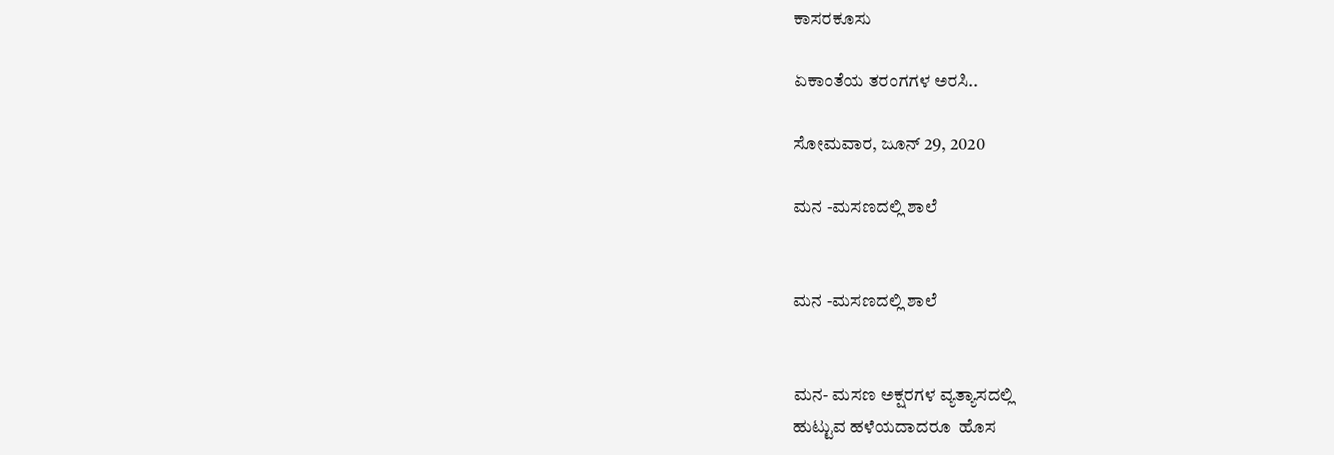ಕಾಸರಕೂಸು

ಏಕಾಂತೆಯ ತರಂಗಗಳ ಅರಸಿ..

ಸೋಮವಾರ, ಜೂನ್ 29, 2020

ಮನ -ಮಸಣದಲ್ಲಿ ಶಾಲೆ


ಮನ -ಮಸಣದಲ್ಲಿ ಶಾಲೆ


ಮನ- ಮಸಣ ಅಕ್ಷರಗಳ ವ್ಯತ್ಯಾಸದಲ್ಲಿ
ಹುಟ್ಟುವ ಹಳೆಯದಾದರೂ  ಹೊಸ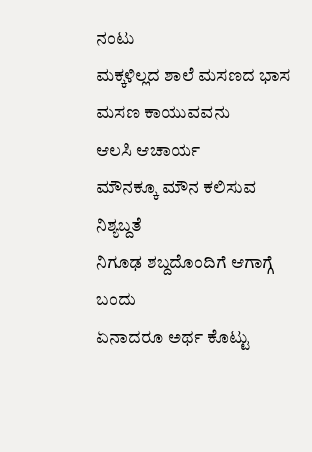ನಂಟು
ಮಕ್ಕಳಿಲ್ಲದ ಶಾಲೆ ಮಸಣದ ಭಾಸ
ಮಸಣ ಕಾಯುವವನು
ಆಲಸಿ ಆಚಾರ್ಯ
ಮೌನಕ್ಕೂ ಮೌನ ಕಲಿಸುವ ನಿಶ್ಯಬ್ದತೆ
ನಿಗೂಢ ಶಬ್ದದೊಂದಿಗೆ ಆಗಾಗ್ಗೆ ಬಂದು
ಏನಾದರೂ ಅರ್ಥ ಕೊಟ್ಟು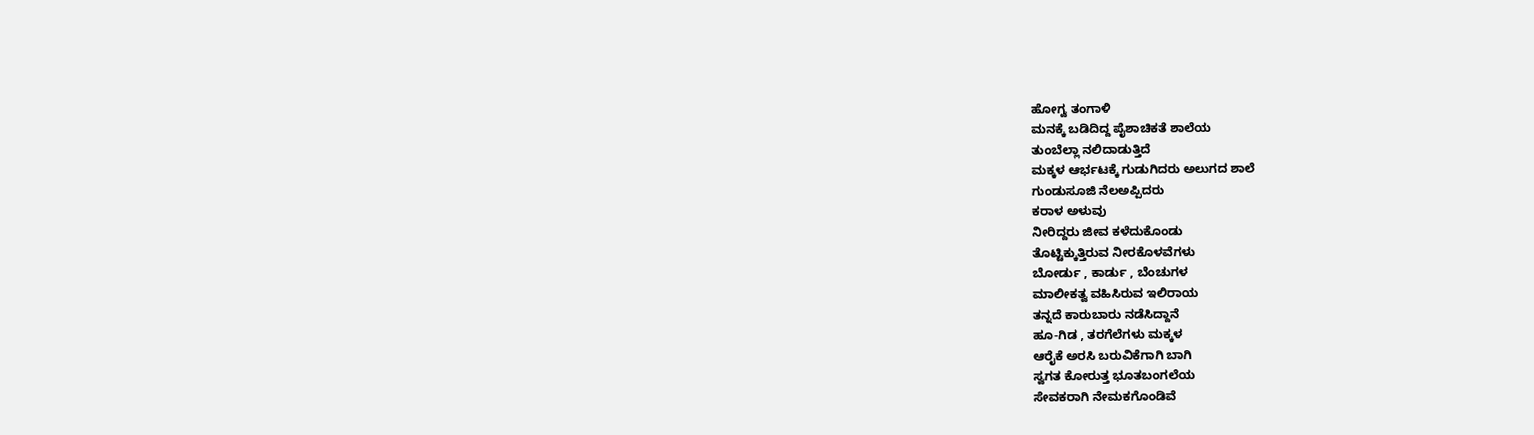ಹೋಗ್ವ ತಂಗಾಳಿ
ಮನಕ್ಕೆ ಬಡಿದಿದ್ದ ಪೈಶಾಚಿಕತೆ ಶಾಲೆಯ
ತುಂಬೆಲ್ಲಾ ನಲಿದಾಡುತ್ತಿದೆ
ಮಕ್ಕಳ ಆರ್ಭಟಕ್ಕೆ ಗುಡುಗಿದರು ಅಲುಗದ ಶಾಲೆ
ಗುಂಡುಸೂಜಿ ನೆಲಅಪ್ಪಿದರು
ಕರಾಳ ಅಳುವು
ನೀರಿದ್ದರು ಜೀವ ಕಳೆದುಕೊಂಡು
ತೊಟ್ಟಿಕ್ಕುತ್ತಿರುವ ನೀರಕೊಳವೆಗಳು
ಬೋರ್ಡು , ಕಾರ್ಡು , ಬೆಂಚುಗಳ
ಮಾಲೀಕತ್ವ ವಹಿಸಿರುವ ಇಲಿರಾಯ
ತನ್ನದೆ ಕಾರುಬಾರು ನಡೆಸಿದ್ದಾನೆ
ಹೂ-ಗಿಡ , ತರಗೆಲೆಗಳು ಮಕ್ಕಳ
ಆರೈಕೆ ಅರಸಿ ಬರುವಿಕೆಗಾಗಿ ಬಾಗಿ
ಸ್ವಗತ ಕೋರುತ್ತ ಭೂತಬಂಗಲೆಯ
ಸೇವಕರಾಗಿ ನೇಮಕಗೊಂಡಿವೆ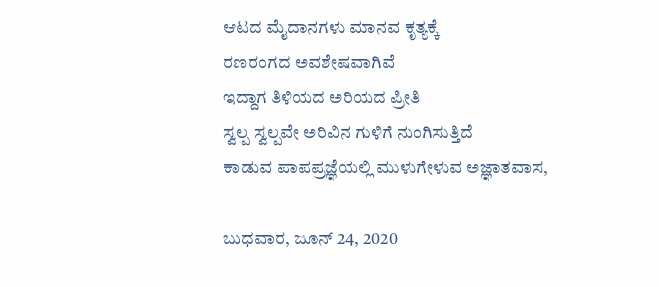ಆಟದ ಮೈದಾನಗಳು ಮಾನವ ಕೃತ್ಯಕ್ಕೆ
ರಣರಂಗದ ಅವಶೇಷವಾಗಿವೆ
ಇದ್ದಾಗ ತಿಳಿಯದ ಅರಿಯದ ಪ್ರೀತಿ
ಸ್ವಲ್ಪ ಸ್ವಲ್ಪವೇ ಅರಿವಿನ ಗುಳಿಗೆ ನುಂಗಿಸುತ್ತಿದೆ
ಕಾಡುವ ಪಾಪಪ್ರಜ್ಞೆಯಲ್ಲಿ ಮುಳುಗೇಳುವ ಅಜ್ಞಾತವಾಸ,

ಬುಧವಾರ, ಜೂನ್ 24, 2020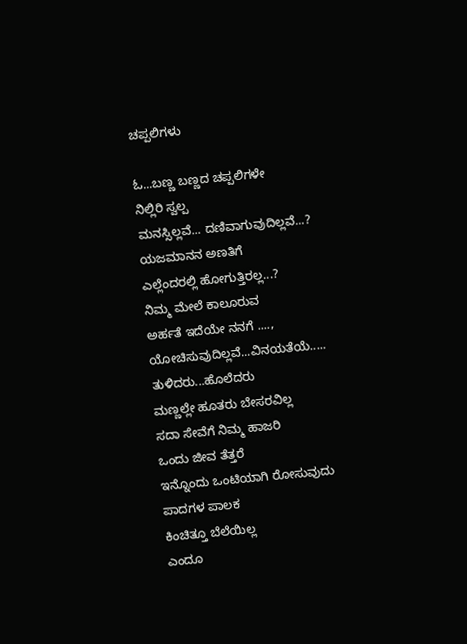ಚಪ್ಪಲಿಗಳು

ಓ...ಬಣ್ಣ ಬಣ್ಣದ ಚಪ್ಪಲಿಗಳೇ
ನಿಲ್ಲಿರಿ ಸ್ವಲ್ಪ
ಮನಸ್ಸಿಲ್ಲವೆ... ದಣಿವಾಗುವುದಿಲ್ಲವೆ...?
ಯಜಮಾನನ ಅಣತಿಗೆ
ಎಲ್ಲೆಂದರಲ್ಲಿ ಹೋಗುತ್ತಿರಲ್ಲ...?
ನಿಮ್ಮ ಮೇಲೆ ಕಾಲೂರುವ
ಅರ್ಹತೆ ಇದೆಯೇ ನನಗೆ ....,
ಯೋಚಿಸುವುದಿಲ್ಲವೆ...ವಿನಯತೆಯೆ.....
ತುಳಿದರು...ಹೊಲೆದರು
ಮಣ್ಣಲ್ಲೇ ಹೂತರು ಬೇಸರವಿಲ್ಲ
ಸದಾ ಸೇವೆಗೆ ನಿಮ್ಮ ಹಾಜರಿ
ಒಂದು ಜೀವ ತೆತ್ತರೆ
ಇನ್ನೊಂದು ಒಂಟಿಯಾಗಿ ರೋಸುವುದು
ಪಾದಗಳ ಪಾಲಕ
ಕಿಂಚಿತ್ತೂ ಬೆಲೆಯಿಲ್ಲ
ಎಂದೂ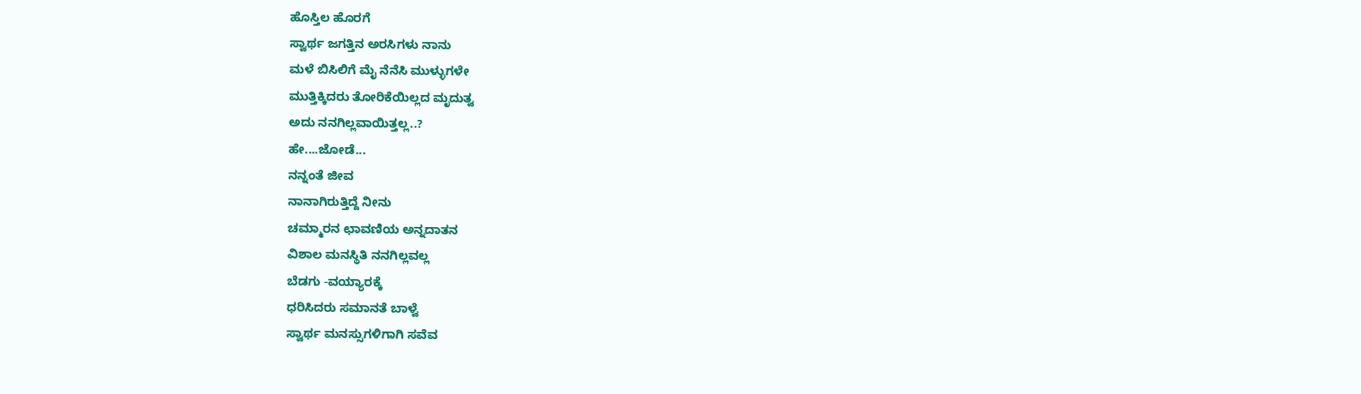ಹೊಸ್ತಿಲ ಹೊರಗೆ
ಸ್ವಾರ್ಥ ಜಗತ್ತಿನ ಅರಸಿಗಳು ನಾನು
ಮಳೆ ಬಿಸಿಲಿಗೆ ಮೈ ನೆನೆಸಿ ಮುಳ್ಳುಗಳೇ
ಮುತ್ತಿಕ್ಕಿದರು ತೋರಿಕೆಯಿಲ್ಲದ ಮೃದುತ್ವ
ಅದು ನನಗಿಲ್ಲವಾಯಿತ್ತಲ್ಲ..?
ಹೇ....ಜೋಡೆ...
ನನ್ನಂತೆ ಜೀವ
ನಾನಾಗಿರುತ್ತಿದ್ದೆ ನೀನು
ಚಮ್ಮಾರನ ಛಾವಣಿಯ ಅನ್ನದಾತನ
ವಿಶಾಲ ಮನಸ್ಥಿತಿ ನನಗಿಲ್ಲವಲ್ಲ
ಬೆಡಗು -ವಯ್ಯಾರಕ್ಕೆ
ಧರಿಸಿದರು ಸಮಾನತೆ ಬಾಳ್ವೆ
ಸ್ವಾರ್ಥ ಮನಸ್ಸುಗಳಿಗಾಗಿ ಸವೆವ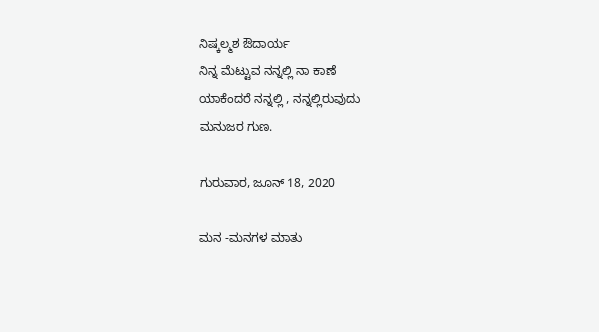ನಿಷ್ಕಲ್ಮಶ ಔದಾರ್ಯ
ನಿನ್ನ ಮೆಟ್ಟುವ ನನ್ನಲ್ಲಿ ನಾ ಕಾಣೆ
ಯಾಕೆಂದರೆ ನನ್ನಲ್ಲಿ , ನನ್ನಲ್ಲಿರುವುದು
ಮನುಜರ ಗುಣ.

ಗುರುವಾರ, ಜೂನ್ 18, 2020

ಮನ -ಮನಗಳ ಮಾತು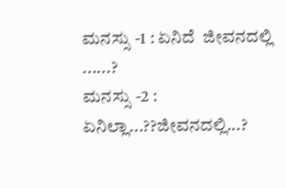ಮನಸ್ಸು -1 : ಏನಿದೆ  ಜೀವನದಲ್ಲಿ ......?
ಮನಸ್ಸು -2 : ಏನಿಲ್ಲಾ...??ಜೀವನದಲ್ಲಿ...?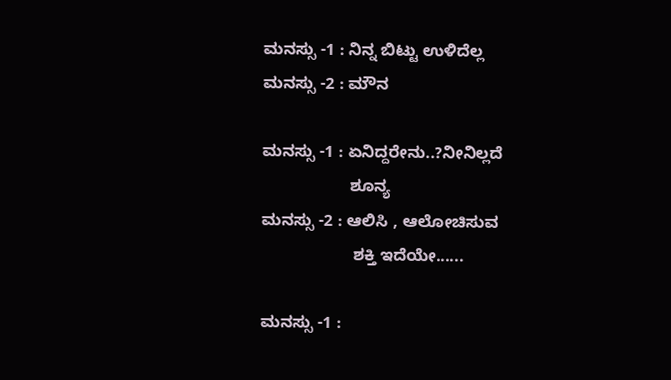ಮನಸ್ಸು -1 : ನಿನ್ನ ಬಿಟ್ಟು ಉಳಿದೆಲ್ಲ
ಮನಸ್ಸು -2 : ಮೌನ

ಮನಸ್ಸು -1 : ಏನಿದ್ದರೇನು..?ನೀನಿಲ್ಲದೆ
                   ಶೂನ್ಯ
ಮನಸ್ಸು -2 : ಆಲಿಸಿ , ಆಲೋಚಿಸುವ
                    ಶಕ್ತಿ ಇದೆಯೇ......

ಮನಸ್ಸು -1 :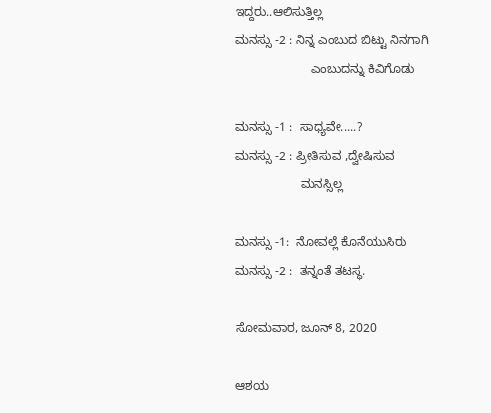ಇದ್ದರು..ಆಲಿಸುತ್ತಿಲ್ಲ
ಮನಸ್ಸು -2 : ನಿನ್ನ ಎಂಬುದ ಬಿಟ್ಟು ನಿನಗಾಗಿ
                      ಎಂಬುದನ್ನು ಕಿವಿಗೊಡು

ಮನಸ್ಸು -1 :  ಸಾಧ್ಯವೇ.....?
ಮನಸ್ಸು -2 : ಪ್ರೀತಿಸುವ ,ದ್ವೇಷಿಸುವ
                   ಮನಸ್ಸಿಲ್ಲ

ಮನಸ್ಸು -1:  ನೋವಲ್ಲೆ ಕೊನೆಯುಸಿರು
ಮನಸ್ಸು -2 :  ತನ್ನಂತೆ ತಟಸ್ಥ.

ಸೋಮವಾರ, ಜೂನ್ 8, 2020

ಆಶಯ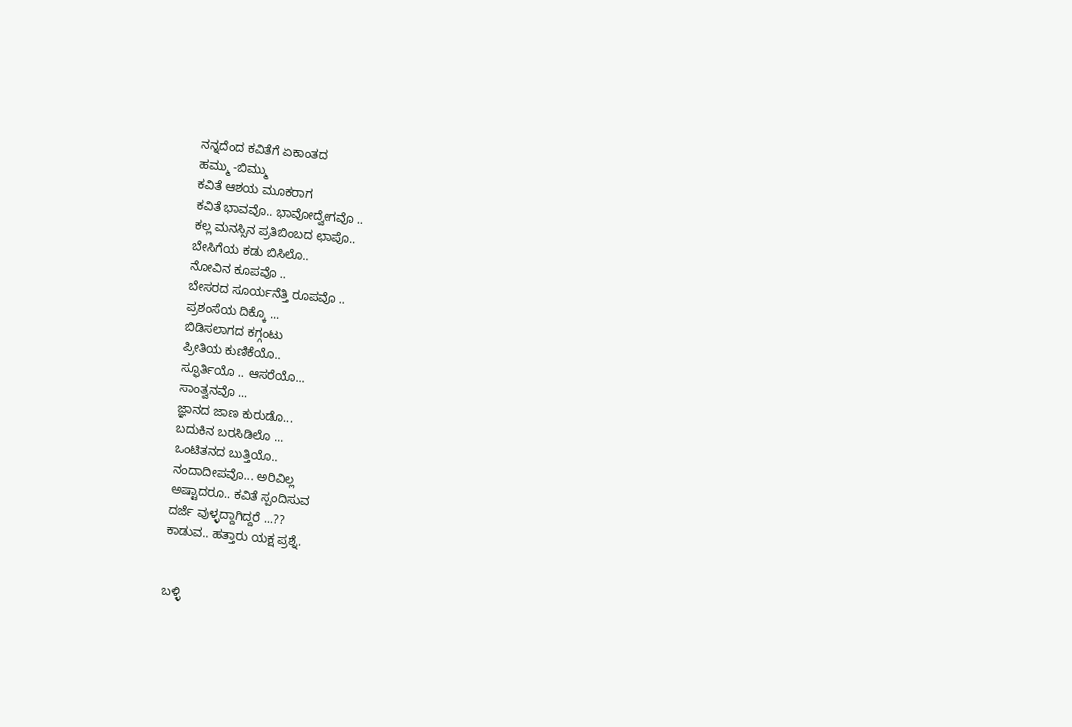ನನ್ನದೆಂದ ಕವಿತೆಗೆ ಏಕಾಂತದ
ಹಮ್ಮು -ಬಿಮ್ಮು
ಕವಿತೆ ಆಶಯ ಮೂಕರಾಗ
ಕವಿತೆ ಭಾವವೊ.. ಭಾವೋದ್ವೇಗವೊ ..
ಕಲ್ಲ ಮನಸ್ಸಿನ ಪ್ರತಿಬಿಂಬದ ಛಾಪೊ..
ಬೇಸಿಗೆಯ ಕಡು ಬಿಸಿಲೊ..
ನೋವಿನ ಕೂಪವೊ ..
ಬೇಸರದ ಸೂರ್ಯನೆತ್ತಿ ರೂಪವೊ ..
ಪ್ರಶಂಸೆಯ ದಿಕ್ಕೊ ...
ಬಿಡಿಸಲಾಗದ ಕಗ್ಗಂಟು
ಪ್ರೀತಿಯ ಕುಣಿಕೆಯೊ..
ಸ್ಫೂರ್ತಿಯೊ .. ಆಸರೆಯೊ...
ಸಾಂತ್ವನವೊ ...
ಜ್ಞಾನದ ಜಾಣ ಕುರುಡೊ...
ಬದುಕಿನ ಬರಸಿಡಿಲೊ ...
ಒಂಟಿತನದ ಬುತ್ತಿಯೊ..
ನಂದಾದೀಪವೊ... ಅರಿವಿಲ್ಲ
ಅಷ್ಟಾದರೂ.. ಕವಿತೆ ಸ್ಪಂದಿಸುವ
ದರ್ಜೆ ವುಳ್ಳದ್ದಾಗಿದ್ದರೆ ...??
ಕಾಡುವ.. ಹತ್ತಾರು ಯಕ್ಷ ಪ್ರಶ್ನೆ.


ಬಳ್ಳಿ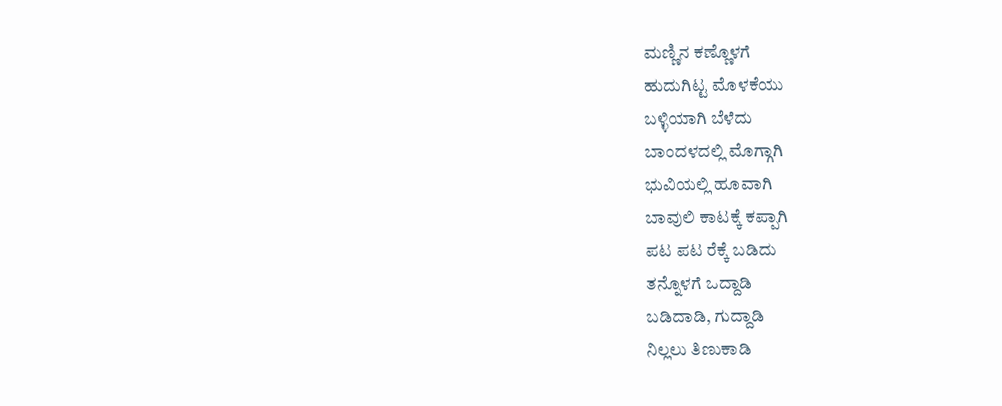ಮಣ್ಣಿನ ಕಣ್ಣೊಳಗೆ
ಹುದುಗಿಟ್ಟ ಮೊಳಕೆಯು
ಬಳ್ಳಿಯಾಗಿ ಬೆಳೆದು
ಬಾಂದಳದಲ್ಲಿ ಮೊಗ್ಗಾಗಿ
ಭುವಿಯಲ್ಲಿ ಹೂವಾಗಿ
ಬಾವುಲಿ ಕಾಟಕ್ಕೆ ಕಪ್ಪಾಗಿ
ಪಟ ಪಟ ರೆಕ್ಕೆ ಬಡಿದು
ತನ್ನೊಳಗೆ ಒದ್ದಾಡಿ
ಬಡಿದಾಡಿ, ಗುದ್ದಾಡಿ
ನಿಲ್ಲಲು ತಿಣುಕಾಡಿ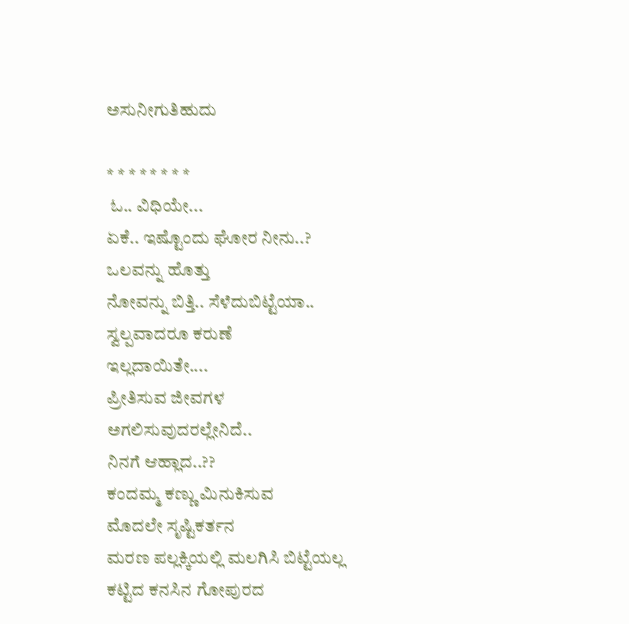ಅಸುನೀಗುತಿಹುದು

* * * * * * * *
 ಓ.. ವಿಧಿಯೇ...
ಏಕೆ.. ಇಷ್ಟೊಂದು ಘೋರ ನೀನು..?
ಒಲವನ್ನು ಹೊತ್ತು
ನೋವನ್ನು ಬಿತ್ತಿ.. ಸೆಳೆದುಬಿಟ್ಟೆಯಾ..
ಸ್ವಲ್ಪವಾದರೂ ಕರುಣೆ
ಇಲ್ಲದಾಯಿತೇ....
ಪ್ರೀತಿಸುವ ಜೀವಗಳ
ಅಗಲಿಸುವುದರಲ್ಲೇನಿದೆ..
ನಿನಗೆ ಆಹ್ಲಾದ..??
ಕಂದಮ್ಮ ಕಣ್ಣು ಮಿನುಕಿಸುವ
ಮೊದಲೇ ಸೃಷ್ಟಿಕರ್ತನ
ಮರಣ ಪಲ್ಲಕ್ಕಿಯಲ್ಲಿ ಮಲಗಿಸಿ ಬಿಟ್ಟೆಯಲ್ಲ
ಕಟ್ಟಿದ ಕನಸಿನ ಗೋಪುರದ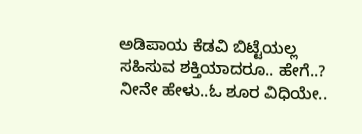ಅಡಿಪಾಯ ಕೆಡವಿ ಬಿಟ್ಟೆಯಲ್ಲ
ಸಹಿಸುವ ಶಕ್ತಿಯಾದರೂ.. ಹೇಗೆ..?
ನೀನೇ ಹೇಳು..ಓ ಶೂರ ವಿಧಿಯೇ..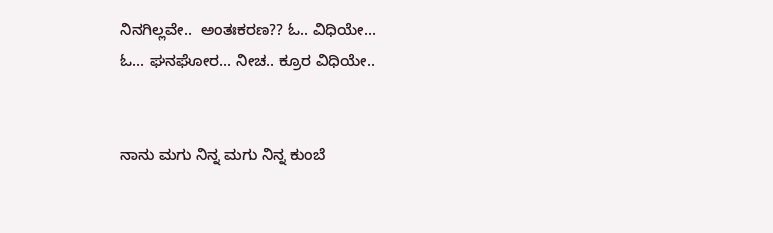ನಿನಗಿಲ್ಲವೇ..  ಅಂತಃಕರಣ?? ಓ.. ವಿಧಿಯೇ...
ಓ... ಘನಘೋರ... ನೀಚ.. ಕ್ರೂರ ವಿಧಿಯೇ..


ನಾನು ಮಗು ನಿನ್ನ ಮಗು ನಿನ್ನ ಕುಂಬೆ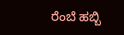ರೆಂಬೆ ಹಬ್ಬಿ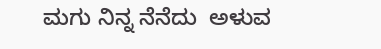ಮಗು ನಿನ್ನ ನೆನೆದು  ಅಳುವ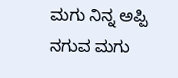ಮಗು ನಿನ್ನ ಅಪ್ಪಿ ನಗುವ ಮಗು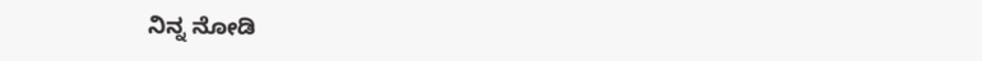ನಿನ್ನ ನೋಡಿ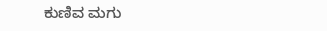ಕುಣಿವ ಮಗು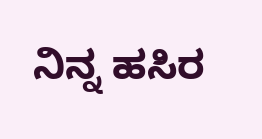ನಿನ್ನ ಹಸಿರ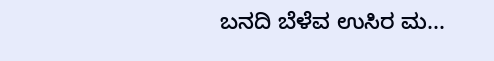ಬನದಿ ಬೆಳೆವ ಉಸಿರ ಮ...